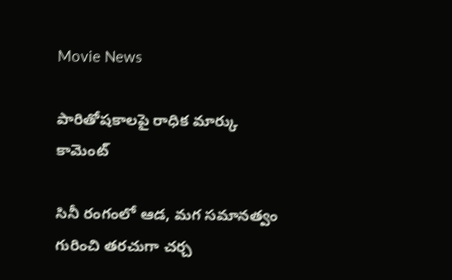Movie News

పారితోషకాలపై రాధిక మార్కు కామెంట్

సినీ రంగంలో ఆడ, మగ సమానత్వం గురించి తరచుగా చర్చ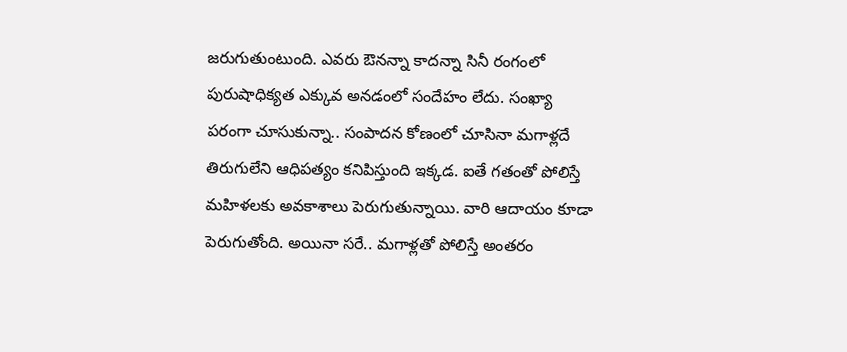జరుగుతుంటుంది. ఎవరు ఔనన్నా కాదన్నా సినీ రంగంలో పురుషాధిక్యత ఎక్కువ అనడంలో సందేహం లేదు. సంఖ్యా పరంగా చూసుకున్నా.. సంపాదన కోణంలో చూసినా మగాళ్లదే తిరుగులేని ఆధిపత్యం కనిపిస్తుంది ఇక్కడ. ఐతే గతంతో పోలిస్తే మహిళలకు అవకాశాలు పెరుగుతున్నాయి. వారి ఆదాయం కూడా పెరుగుతోంది. అయినా సరే.. మగాళ్లతో పోలిస్తే అంతరం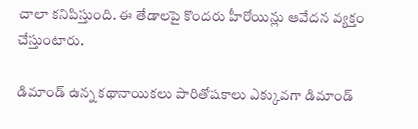చాలా కనిపిస్తుంది. ఈ తేడాలపై కొందరు హీరోయిన్లు ఆవేదన వ్యక్తం చేస్తుంటారు.

డిమాండ్ ఉన్న కథానాయికలు పారితోషకాలు ఎక్కువగా డిమాండ్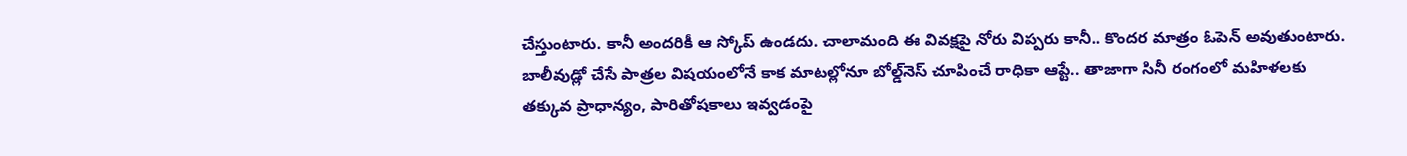చేస్తుంటారు. కానీ అందరికీ ఆ స్కోప్ ఉండదు. చాలామంది ఈ వివక్షపై నోరు విప్పరు కానీ.. కొందర మాత్రం ఓపెన్ అవుతుంటారు. బాలీవుడ్లో చేసే పాత్రల విషయంలోనే కాక మాటల్లోనూ బోల్డ్‌నెస్ చూపించే రాధికా ఆప్టే.. తాజాగా సినీ రంగంలో మహిళలకు తక్కువ ప్రాధాన్యం, పారితోషకాలు ఇవ్వడంపై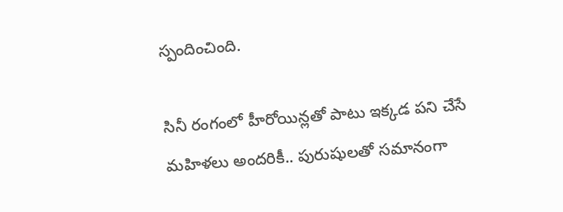స్పందించింది.

సినీ రంగంలో హీరోయిన్లతో పాటు ఇక్కడ పని చేసే మహిళలు అందరికీ.. పురుషులతో సమానంగా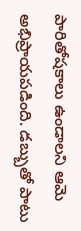పారితోషకాలు ఉండాలని ఆమె అభిప్రాయపడింది. డబ్బుతో పాటు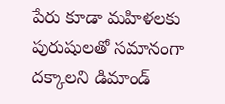పేరు కూడా మహిళలకు పురుషులతో సమానంగా దక్కాలని డిమాండ్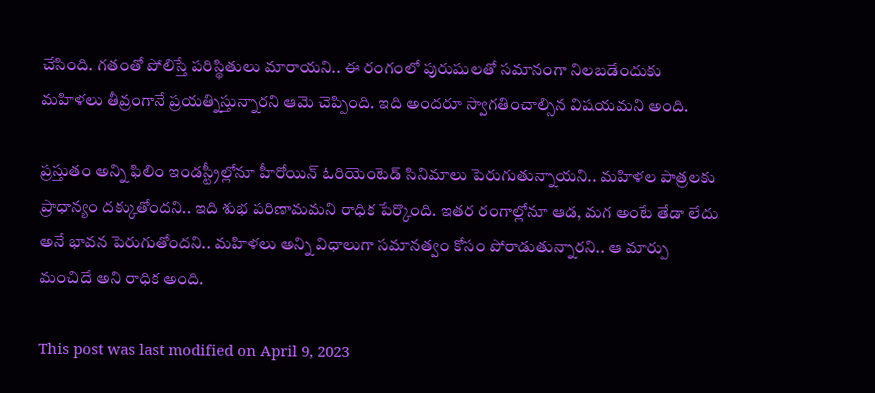చేసింది. గతంతో పోలిస్తే పరిస్థితులు మారాయని.. ఈ రంగంలో పురుషులతో సమానంగా నిలబడేందుకు మహిళలు తీవ్రంగానే ప్రయత్నిస్తున్నారని ఆమె చెప్పింది. ఇది అందరూ స్వాగతించాల్సిన విషయమని అంది.

ప్రస్తుతం అన్ని ఫిలిం ఇండస్ట్రీల్లోనూ హీరోయిన్ ఓరియెంటెడ్ సినిమాలు పెరుగుతున్నాయని.. మహిళల పాత్రలకు ప్రాధాన్యం దక్కుతోందని.. ఇది శుభ పరిణామమని రాధిక పేర్కొంది. ఇతర రంగాల్లోనూ ఆడ, మగ అంటే తేడా లేదు అనే భావన పెరుగుతోందని.. మహిళలు అన్ని విధాలుగా సమానత్వం కోసం పోరాడుతున్నారని.. ఆ మార్పు మంచిదే అని రాధిక అంది.

This post was last modified on April 9, 2023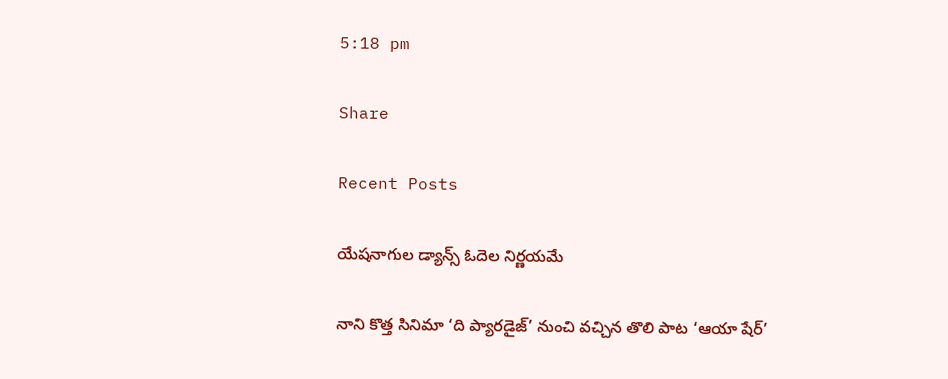5:18 pm

Share

Recent Posts

యేషనాగుల డ్యాన్స్ ఓదెల నిర్ణయమే

నాని కొత్త సినిమా ‘ది ప్యారడైజ్’ నుంచి వచ్చిన తొలి పాట ‘ఆయా షేర్’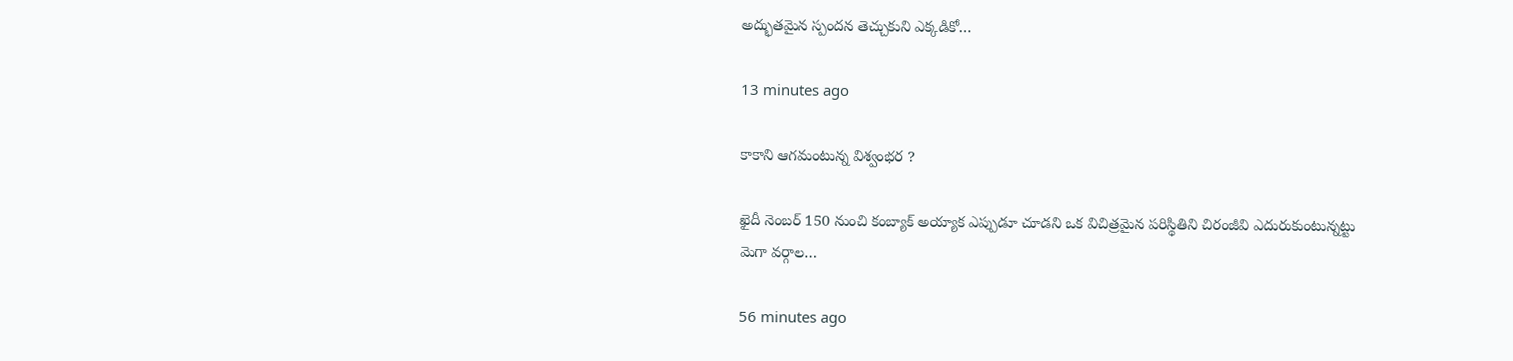అద్భుతమైన స్పందన తెచ్చుకుని ఎక్కడికో…

13 minutes ago

కాకాని ఆగమంటున్న విశ్వంభర ?

ఖైదీ నెంబర్ 150 నుంచి కంబ్యాక్ అయ్యాక ఎప్పుడూ చూడని ఒక విచిత్రమైన పరిస్థితిని చిరంజీవి ఎదురుకుంటున్నట్టు మెగా వర్గాల…

56 minutes ago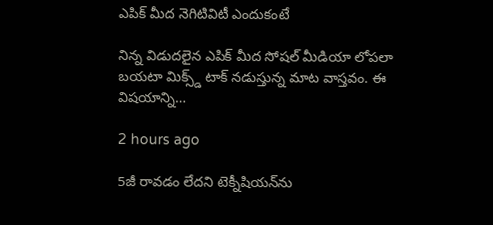ఎపిక్ మీద నెగిటివిటీ ఎందుకంటే

నిన్న విడుదలైన ఎపిక్ మీద సోషల్ మీడియా లోపలా బయటా మిక్స్డ్ టాక్ నడుస్తున్న మాట వాస్తవం. ఈ విషయాన్ని…

2 hours ago

5జీ రావడం లేదని టెక్నీషియన్‌ను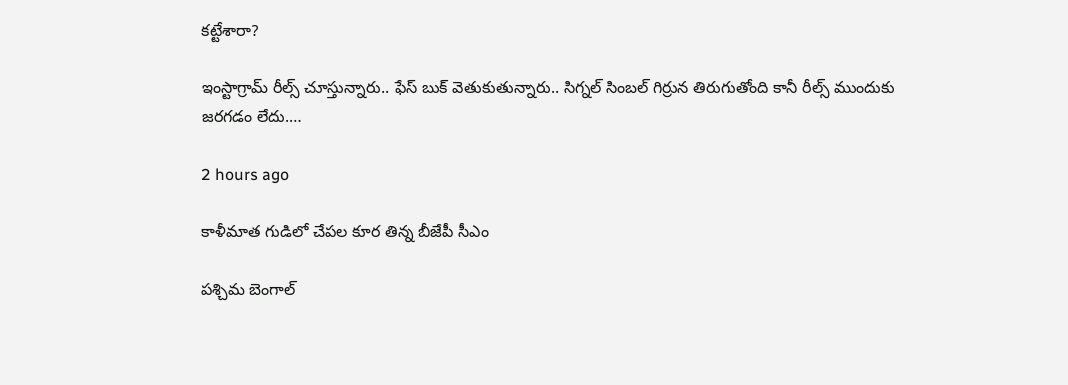కట్టేశారా?

ఇంస్టాగ్రామ్ రీల్స్ చూస్తున్నారు.. ఫేస్ బుక్ వెతుకుతున్నారు.. సిగ్నల్ సింబల్ గిర్రున తిరుగుతోంది కానీ రీల్స్ ముందుకు జరగడం లేదు.…

2 hours ago

కాళీమాత గుడిలో చేపల కూర తిన్న బీజేపీ సీఎం

పశ్చిమ బెంగాల్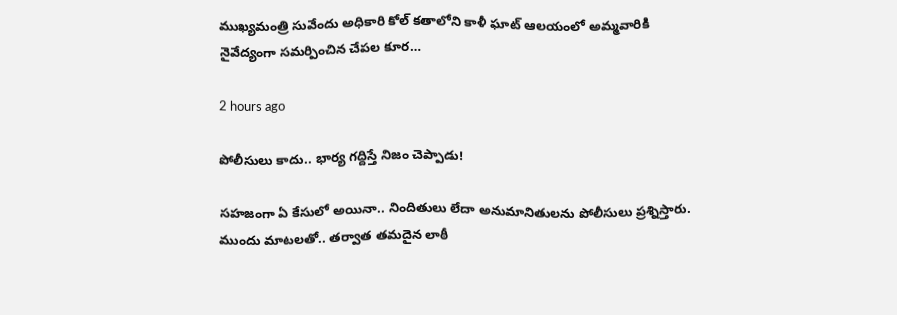ముఖ్యమంత్రి సువేందు అధికారి కోల్ కతాలోని కాళీ ఘాట్ ఆలయంలో అమ్మవారికి నైవేద్యంగా సమర్పించిన చేపల కూర…

2 hours ago

పోలీసులు కాదు.. భార్య గ‌ద్దిస్తే నిజం చెప్పాడు!

స‌హ‌జంగా ఏ కేసులో అయినా.. నిందితులు లేదా అనుమానితుల‌ను పోలీసులు ప్ర‌శ్నిస్తారు. ముందు మాట‌ల‌తో.. త‌ర్వాత త‌మ‌దైన లాఠీ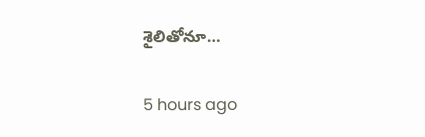శైలితోనూ…

5 hours ago